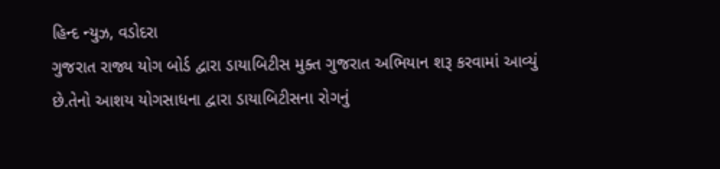હિન્દ ન્યુઝ, વડોદરા
ગુજરાત રાજ્ય યોગ બોર્ડ દ્વારા ડાયાબિટીસ મુક્ત ગુજરાત અભિયાન શરૂ કરવામાં આવ્યું છે.તેનો આશય યોગસાધના દ્વારા ડાયાબિટીસના રોગનું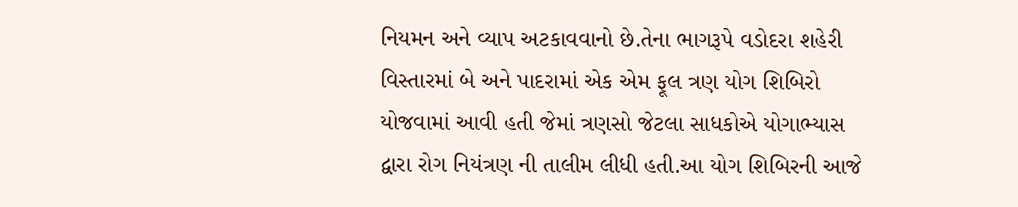નિયમન અને વ્યાપ અટકાવવાનો છે.તેના ભાગરૂપે વડોદરા શહેરી વિસ્તારમાં બે અને પાદરામાં એક એમ ફૂલ ત્રણ યોગ શિબિરો યોજવામાં આવી હતી જેમાં ત્રણસો જેટલા સાધકોએ યોગાભ્યાસ દ્વારા રોગ નિયંત્રણ ની તાલીમ લીધી હતી.આ યોગ શિબિરની આજે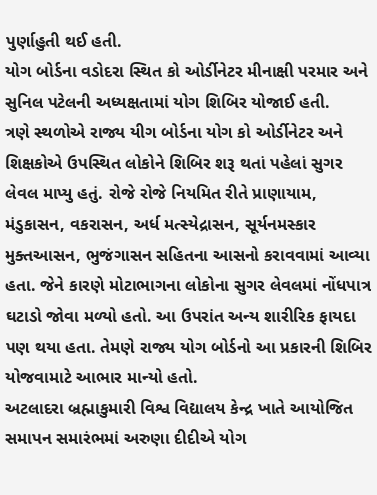પુર્ણાહુતી થઈ હતી.
યોગ બોર્ડના વડોદરા સ્થિત કો ઓર્ડીનેટર મીનાક્ષી પરમાર અને સુનિલ પટેલની અધ્યક્ષતામાં યોગ શિબિર યોજાઈ હતી.
ત્રણે સ્થળોએ રાજ્ય યીગ બોર્ડના યોગ કો ઓર્ડીનેટર અને શિક્ષકોએ ઉપસ્થિત લોકોને શિબિર શરૂ થતાં પહેલાં સુગર લેવલ માપ્યુ હતું. રોજે રોજે નિયમિત રીતે પ્રાણાયામ, મંડુકાસન, વકરાસન, અર્ધ મત્સ્યેદ્રાસન, સૂર્યનમસ્કાર મુક્તઆસન, ભુજંગાસન સહિતના આસનો કરાવવામાં આવ્યા હતા. જેને કારણે મોટાભાગના લોકોના સુગર લેવલમાં નોંધપાત્ર ઘટાડો જોવા મળ્યો હતો. આ ઉપરાંત અન્ય શારીરિક ફાયદા પણ થયા હતા. તેમણે રાજ્ય યોગ બોર્ડનો આ પ્રકારની શિબિર યોજવામાટે આભાર માન્યો હતો.
અટલાદરા બ્રહ્માકુમારી વિશ્વ વિદ્યાલય કેન્દ્ર ખાતે આયોજિત સમાપન સમારંભમાં અરુણા દીદીએ યોગ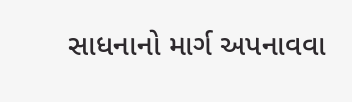સાધનાનો માર્ગ અપનાવવા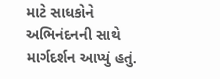માટે સાધકોને અભિનંદનની સાથે માર્ગદર્શન આપ્યું હતું.